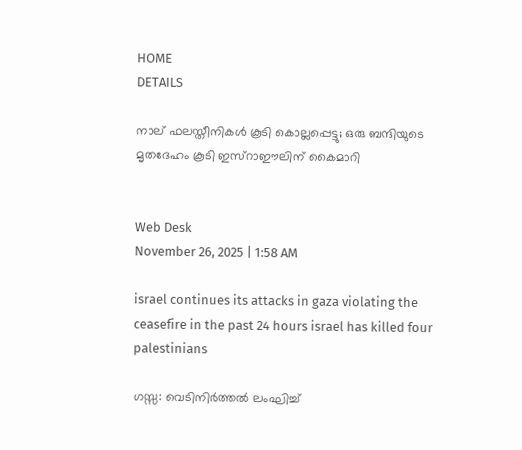HOME
DETAILS

നാല് ഫലസ്തീനികള്‍ കൂടി കൊല്ലപ്പെട്ടു; ഒരു ബന്ദിയുടെ മൃതദേഹം കൂടി ഇസ്‌റാഈലിന് കൈമാറി


Web Desk
November 26, 2025 | 1:58 AM

israel continues its attacks in gaza violating the ceasefire in the past 24 hours israel has killed four palestinians

ഗസ്സ: വെടിനിര്‍ത്തല്‍ ലംഘിച്ച്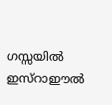ഗസ്സയില്‍ ഇസ്‌റാഈല്‍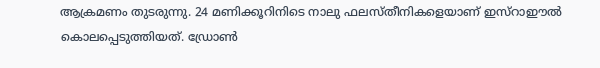ആക്രമണം തുടരുന്നു. 24 മണിക്കൂറിനിടെ നാലു ഫലസ്തീനികളെയാണ് ഇസ്‌റാഈല്‍ കൊലപ്പെടുത്തിയത്. ഡ്രോണ്‍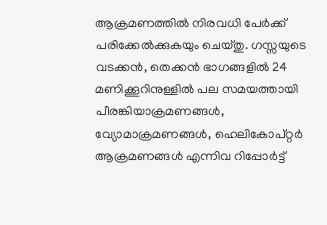ആക്രമണത്തില്‍ നിരവധി പേര്‍ക്ക് പരിക്കേല്‍ക്കുകയും ചെയ്തു. ഗസ്സയുടെ വടക്കന്‍, തെക്കന്‍ ഭാഗങ്ങളില്‍ 24 മണിക്കൂറിനുള്ളില്‍ പല സമയത്തായി പീരങ്കിയാക്രമണങ്ങള്‍, വ്യോമാക്രമണങ്ങള്‍, ഹെലികോപ്റ്റര്‍ ആക്രമണങ്ങള്‍ എന്നിവ റിപ്പോര്‍ട്ട്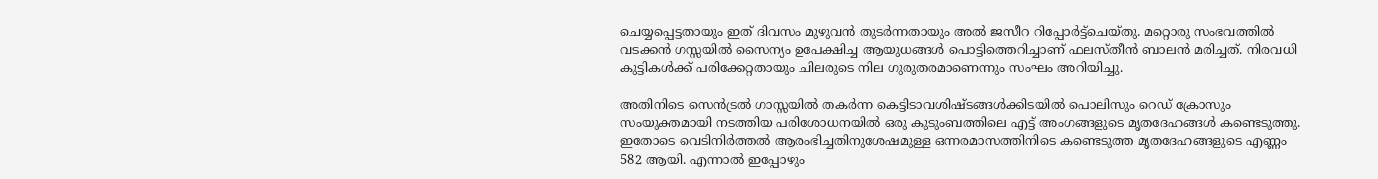ചെയ്യപ്പെട്ടതായും ഇത് ദിവസം മുഴുവന്‍ തുടര്‍ന്നതായും അല്‍ ജസീറ റിപ്പോര്‍ട്ട്‌ചെയ്തു. മറ്റൊരു സംഭവത്തില്‍ വടക്കന്‍ ഗസ്സയില്‍ സൈന്യം ഉപേക്ഷിച്ച ആയുധങ്ങള്‍ പൊട്ടിത്തെറിച്ചാണ് ഫലസ്തീന്‍ ബാലന്‍ മരിച്ചത്. നിരവധി കുട്ടികള്‍ക്ക് പരിക്കേറ്റതായും ചിലരുടെ നില ഗുരുതരമാണെന്നും സംഘം അറിയിച്ചു.

അതിനിടെ സെന്‍ട്രല്‍ ഗാസ്സയില്‍ തകര്‍ന്ന കെട്ടിടാവശിഷ്ടങ്ങള്‍ക്കിടയില്‍ പൊലിസും റെഡ് ക്രോസും സംയുക്തമായി നടത്തിയ പരിശോധനയില്‍ ഒരു കുടുംബത്തിലെ എട്ട് അംഗങ്ങളുടെ മൃതദേഹങ്ങള്‍ കണ്ടെടുത്തു. ഇതോടെ വെടിനിര്‍ത്തല്‍ ആരംഭിച്ചതിനുശേഷമുള്ള ഒന്നരമാസത്തിനിടെ കണ്ടെടുത്ത മൃതദേഹങ്ങളുടെ എണ്ണം 582 ആയി. എന്നാല്‍ ഇപ്പോഴും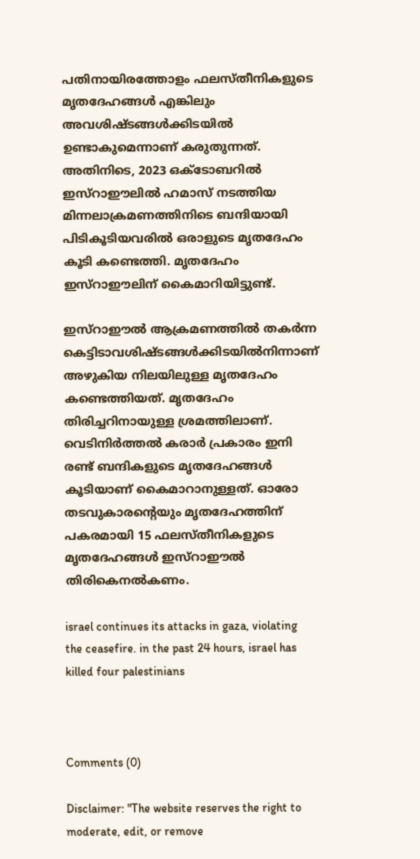പതിനായിരത്തോളം ഫലസ്തീനികളുടെ മൃതദേഹങ്ങള്‍ എങ്കിലും അവശിഷ്ടങ്ങള്‍ക്കിടയില്‍ ഉണ്ടാകുമെന്നാണ് കരുതുന്നത്.
അതിനിടെ, 2023 ഒക്ടോബറില്‍ ഇസ്‌റാഈലില്‍ ഹമാസ് നടത്തിയ മിന്നലാക്രമണത്തിനിടെ ബന്ദിയായി പിടികൂടിയവരില്‍ ഒരാളുടെ മൃതദേഹം കൂടി കണ്ടെത്തി. മൃതദേഹം ഇസ്‌റാഈലിന് കൈമാറിയിട്ടുണ്ട്.

ഇസ്‌റാഈല്‍ ആക്രമണത്തില്‍ തകര്‍ന്ന കെട്ടിടാവശിഷ്ടങ്ങള്‍ക്കിടയില്‍നിന്നാണ് അഴുകിയ നിലയിലുള്ള മൃതദേഹം കണ്ടെത്തിയത്. മൃതദേഹം തിരിച്ചറിനായുള്ള ശ്രമത്തിലാണ്. വെടിനിര്‍ത്തല്‍ കരാര്‍ പ്രകാരം ഇനി രണ്ട് ബന്ദികളുടെ മൃതദേഹങ്ങള്‍ കൂടിയാണ് കൈമാറാനുള്ളത്. ഓരോ തടവുകാരന്റെയും മൃതദേഹത്തിന് പകരമായി 15 ഫലസ്തീനികളുടെ മൃതദേഹങ്ങള്‍ ഇസ്‌റാഈല്‍ തിരികെനല്‍കണം.

israel continues its attacks in gaza, violating the ceasefire. in the past 24 hours, israel has killed four palestinians



Comments (0)

Disclaimer: "The website reserves the right to moderate, edit, or remove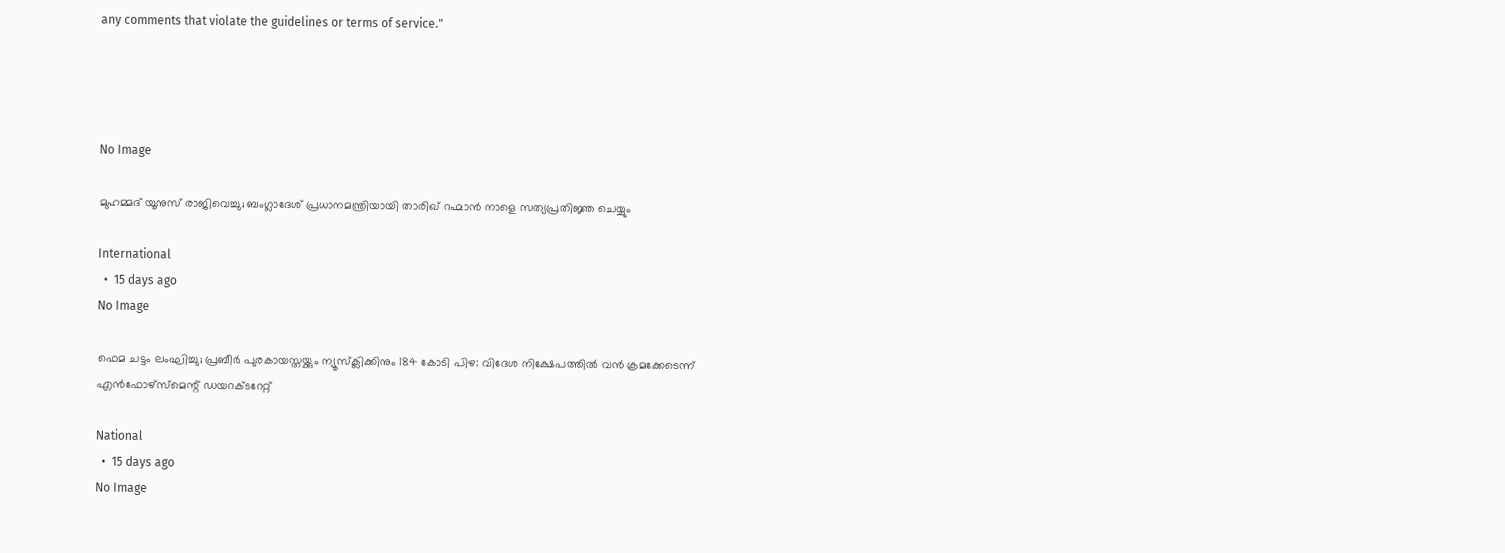any comments that violate the guidelines or terms of service."




No Image

മുഹമ്മദ് യൂനുസ് രാജിവെച്ചു; ബംഗ്ലാദേശ് പ്രധാനമന്ത്രിയായി താരിഖ് റഹ്മാൻ നാളെ സത്യപ്രതിജ്ഞ ചെയ്യും

International
  •  15 days ago
No Image

ഫെമ ചട്ടം ലംഘിച്ചു; പ്രബീർ പുരകായസ്തയ്ക്കും ന്യൂസ്‌ക്ലിക്കിനും 184 കോടി പിഴ: വിദേശ നിക്ഷേപത്തിൽ വൻ ക്രമക്കേടെന്ന് എൻഫോഴ്‌സ്‌മെന്റ് ഡയറക്ടറേറ്റ്

National
  •  15 days ago
No Image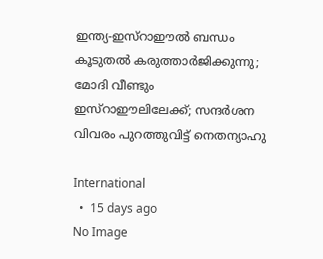ഇന്ത്യ-ഇസ്റാഈൽ ബന്ധം കൂടുതൽ കരുത്താർജിക്കുന്നു; മോദി വീണ്ടും ഇസ്റാഈലിലേക്ക്; സന്ദർശന വിവരം പുറത്തുവിട്ട് നെതന്യാഹു

International
  •  15 days ago
No Image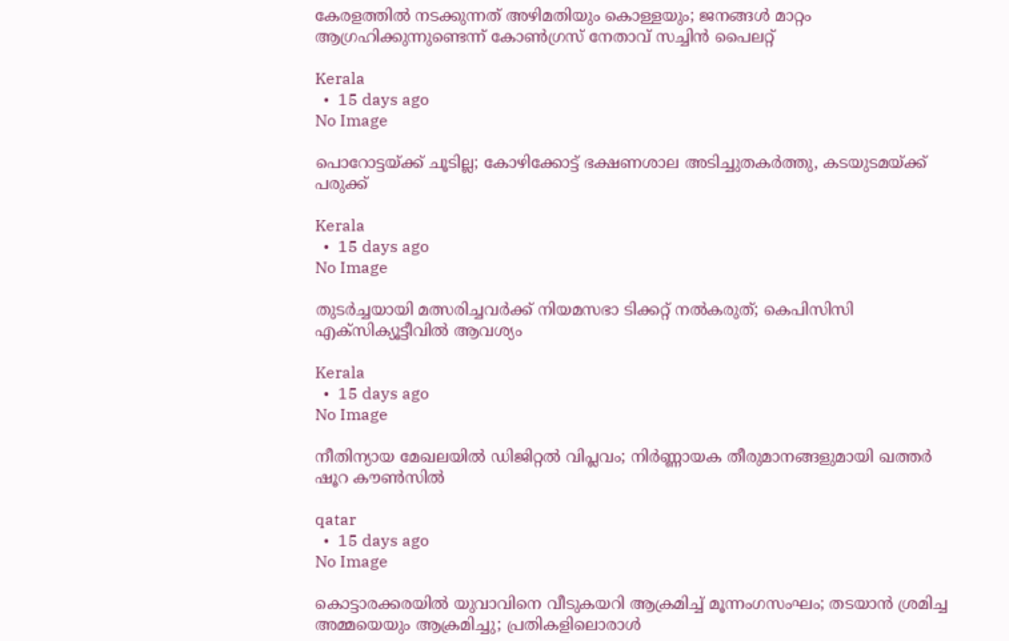കേരളത്തില്‍ നടക്കുന്നത് അഴിമതിയും കൊള്ളയും; ജനങ്ങള്‍ മാറ്റം ആഗ്രഹിക്കുന്നുണ്ടെന്ന് കോണ്‍ഗ്രസ് നേതാവ് സച്ചിന്‍ പൈലറ്റ്

Kerala
  •  15 days ago
No Image

പൊറോട്ടയ്ക്ക് ചൂടില്ല; കോഴിക്കോട്ട് ഭക്ഷണശാല അടിച്ചുതകർത്തു, കടയുടമയ്ക്ക് പരുക്ക്

Kerala
  •  15 days ago
No Image

തുടര്‍ച്ചയായി മത്സരിച്ചവര്‍ക്ക് നിയമസഭാ ടിക്കറ്റ് നല്‍കരുത്; കെപിസിസി എക്‌സിക്യൂട്ടീവില്‍ ആവശ്യം

Kerala
  •  15 days ago
No Image

നീതിന്യായ മേഖലയിൽ ഡിജിറ്റൽ വിപ്ലവം; നിർണ്ണായക തീരുമാനങ്ങളുമായി ഖത്തർ ഷൂറ കൗൺസിൽ

qatar
  •  15 days ago
No Image

കൊട്ടാരക്കരയിൽ യുവാവിനെ വീടുകയറി ആക്രമിച്ച് മൂന്നംഗസംഘം; തടയാൻ ശ്രമിച്ച അമ്മയെയും ആക്രമിച്ചു; പ്രതികളിലൊരാൾ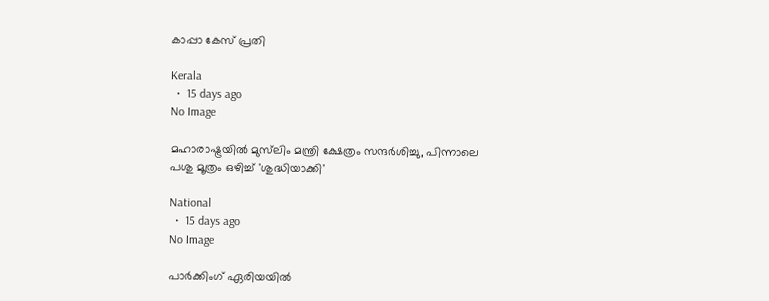കാപ്പാ കേസ് പ്രതി

Kerala
  •  15 days ago
No Image

മഹാരാഷ്ട്രയിൽ മുസ്‌ലിം മന്ത്രി ക്ഷേത്രം സന്ദർശിച്ചു, പിന്നാലെ പശു മൂത്രം ഒഴിച്ച് 'ശുദ്ധിയാക്കി'

National
  •  15 days ago
No Image

പാർക്കിംഗ് ഏരിയയിൽ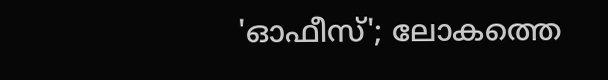'ഓഫീസ്'; ലോകത്തെ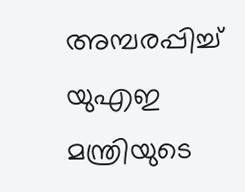അമ്പരപ്പിച്ച് യുഎഇ മന്ത്രിയുടെ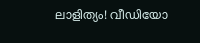ലാളിത്യം! വീഡിയോ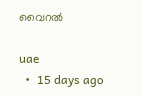വൈറൽ

uae
  •  15 days ago